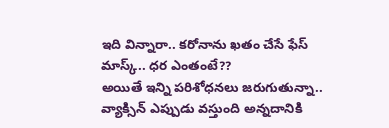ఇది విన్నారా.. కరోనాను ఖతం చేసే ఫేస్ మాస్క్.. ధర ఎంతంటే??
అయితే ఇన్ని పరిశోధనలు జరుగుతున్నా.. వ్యాక్సిన్ ఎప్పుడు వస్తుంది అన్నదానికి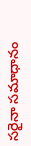సరైనా సమాధానం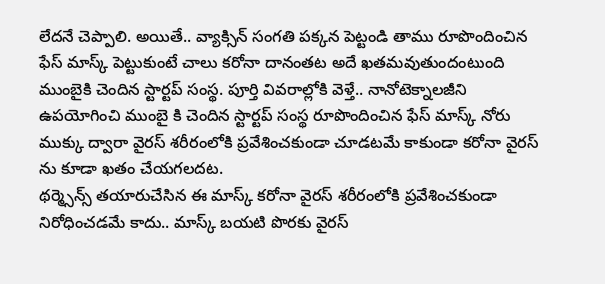లేదనే చెప్పాలి. అయితే.. వ్యాక్సిన్ సంగతి పక్కన పెట్టండి తాము రూపొందించిన ఫేస్ మాస్క్ పెట్టుకుంటే చాలు కరోనా దానంతట అదే ఖతమవుతుందంటుంది ముంబైకి చెందిన స్టార్టప్ సంస్థ. పూర్తి వివరాల్లోకి వెళ్తే.. నానోటెక్నాలజీని ఉపయోగించి ముంబై కి చెందిన స్టార్టప్ సంస్థ రూపొందించిన ఫేస్ మాస్క్ నోరు ముక్కు ద్వారా వైరస్ శరీరంలోకి ప్రవేశించకుండా చూడటమే కాకుండా కరోనా వైరస్ ను కూడా ఖతం చేయగలదట.
థర్మ్సెన్స్ తయారుచేసిన ఈ మాస్క్ కరోనా వైరస్ శరీరంలోకి ప్రవేశించకుండా నిరోధించడమే కాదు.. మాస్క్ బయటి పొరకు వైరస్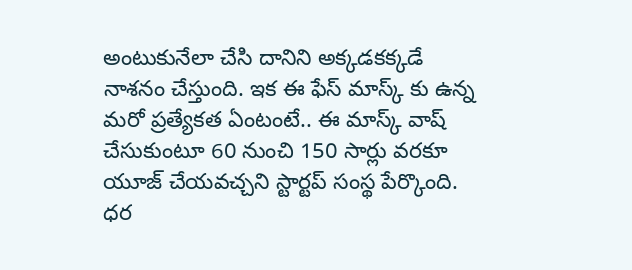అంటుకునేలా చేసి దానిని అక్కడకక్కడే నాశనం చేస్తుంది. ఇక ఈ ఫేస్ మాస్క్ కు ఉన్న మరో ప్రత్యేకత ఏంటంటే.. ఈ మాస్క్ వాష్ చేసుకుంటూ 60 నుంచి 150 సార్లు వరకూ యూజ్ చేయవచ్చని స్టార్టప్ సంస్థ పేర్కొంది. ధర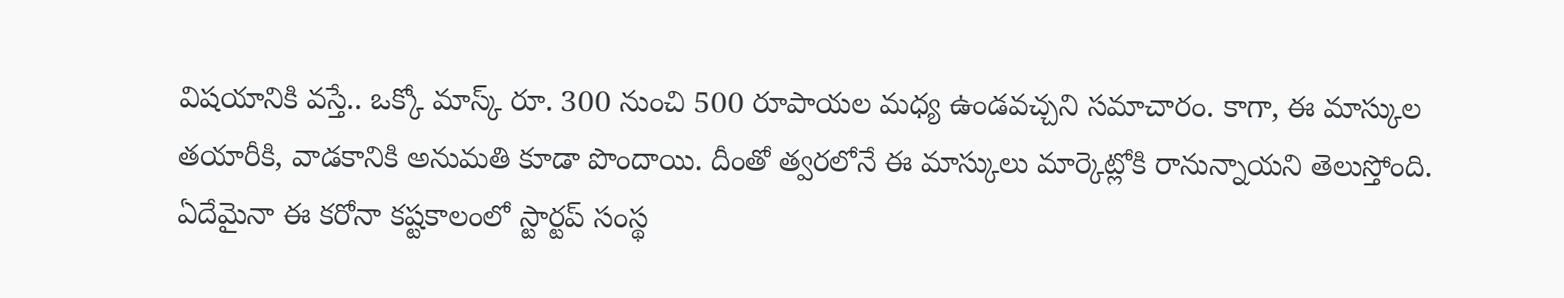విషయానికి వస్తే.. ఒక్కో మాస్క్ రూ. 300 నుంచి 500 రూపాయల మధ్య ఉండవచ్చని సమాచారం. కాగా, ఈ మాస్కుల తయారీకి, వాడకానికి అనుమతి కూడా పొందాయి. దీంతో త్వరలోనే ఈ మాస్కులు మార్కెట్లోకి రానున్నాయని తెలుస్తోంది. ఏదేమైనా ఈ కరోనా కష్టకాలంలో స్టార్టప్ సంస్థ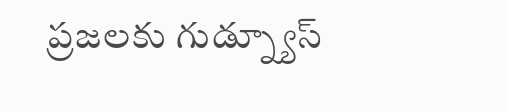ప్రజలకు గుడ్న్యూస్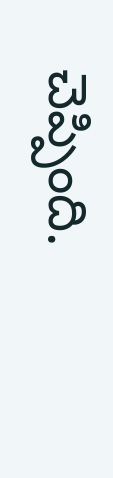చెప్పింది.